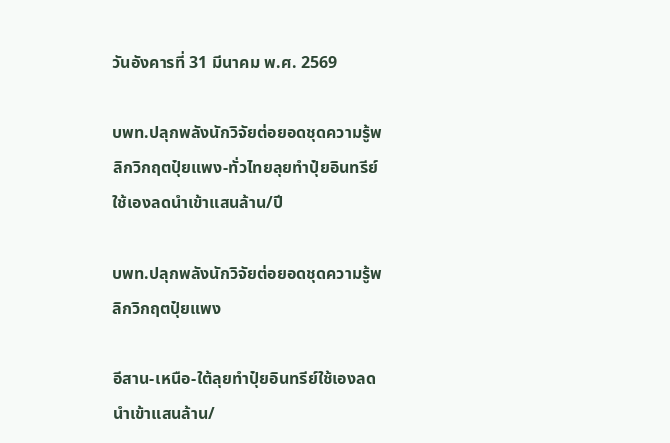วันอังคารที่ 31 มีนาคม พ.ศ. 2569

บพท.ปลุกพลังนักวิจัยต่อยอดชุดความรู้พลิกวิกฤตปุ๋ยแพง-ทั่วไทยลุยทำปุ๋ยอินทรีย์ใช้เองลดนำเข้าแสนล้าน/ปี

บพท.ปลุกพลังนักวิจัยต่อยอดชุดความรู้พลิกวิกฤตปุ๋ยแพง

อีสาน-เหนือ-ใต้ลุยทำปุ๋ยอินทรีย์ใช้เองลดนำเข้าแสนล้าน/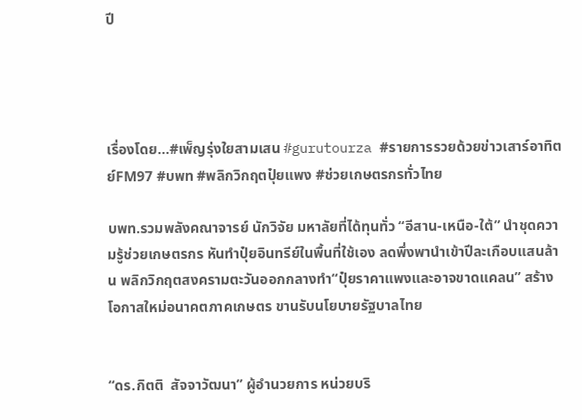ปี




เรื่องโดย...#เพ็ญรุ่งใยสามเสน #gurutourza #รายการรวยด้วยข่าวเสาร์อาทิตย์FM97 #บพท #พลิกวิกฤตปุ๋ยแพง #ช่วยเกษตรกรทั่วไทย

บพท.รวมพลังคณาจารย์ นักวิจัย มหาลัยที่ได้ทุนทั่ว “อีสาน-เหนือ-ใต้” นำชุดความรู้ช่วยเกษตรกร หันทำปุ๋ยอินทรีย์ในพื้นที่ใช้เอง ลดพึ่งพานำเข้าปีละเกือบแสนล้าน พลิกวิกฤตสงครามตะวันออกกลางทำ“ปุ๋ยราคาแพงและอาจขาดแคลน” สร้างโอกาสใหม่อนาคตภาคเกษตร ขานรับนโยบายรัฐบาลไทย


“ดร.กิตติ  สัจจาวัฒนา” ผู้อำนวยการ หน่วยบริ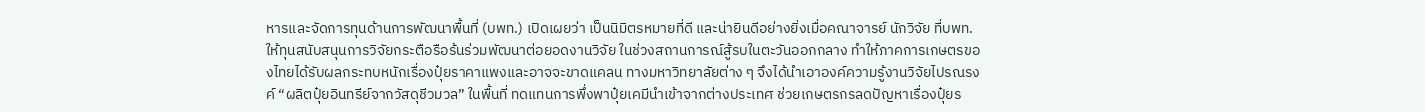หารและจัดการทุนด้านการพัฒนาพื้นที่ (บพท.) เปิดเผยว่า เป็นนิมิตรหมายที่ดี และน่ายินดีอย่างยิ่งเมื่อคณาจารย์ นักวิจัย ที่บพท.ให้ทุนสนับสนุนการวิจัยกระตือรือร้นร่วมพัฒนาต่อยอดงานวิจัย ในช่วงสถานการณ์สู้รบในตะวันออกกลาง ทำให้ภาคการเกษตรของไทยได้รับผลกระทบหนักเรื่องปุ๋ยราคาแพงและอาจจะขาดแคลน ทางมหาวิทยาลัยต่าง ๆ จึงได้นำเอาองค์ความรู้งานวิจัยไปรณรงค์ “ผลิตปุ๋ยอินทรีย์จากวัสดุชีวมวล” ในพื้นที่ ทดแทนการพึ่งพาปุ๋ยเคมีนำเข้าจากต่างประเทศ ช่วยเกษตรกรลดปัญหาเรื่องปุ๋ยร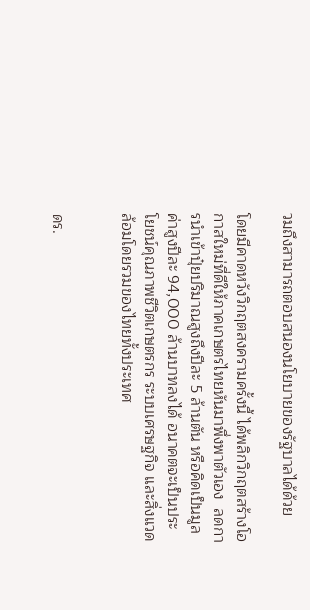วมถึงสามารถตอบสนองนโยบายของรัฐบาลได้ด้วย

โดยมีคาดหวังวิกฤตสงครามครั้งนี้ ได้พลิกวิกฤตสร้างโอกาสใหม่ที่ดีให้ภาคเกษตรไทยหันมาพึ่งพาตัวเอง  ลดการนำเข้าปุ๋ยปริมาณสูงถึงปีละ 5 ล้านตัน หรือคิดเป็นมูลค่าสูงปีละ 94,000 ล้านบาทลงได้ อนาคตจะเป็นประโยชน์คุณภาพชีวิตเกษตรกร ระบบเศรษฐกิจ และสิ่งแวดล้อมโดยรวมของไทยทั้งประเทศ


ดร.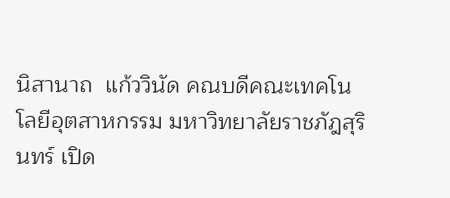นิสานาถ  แก้ววินัด คณบดีคณะเทคโนโลยีอุตสาหกรรม มหาวิทยาลัยราชภัฎสุรินทร์ เปิด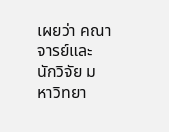เผยว่า คณาจารย์และนักวิจัย มหาวิทยา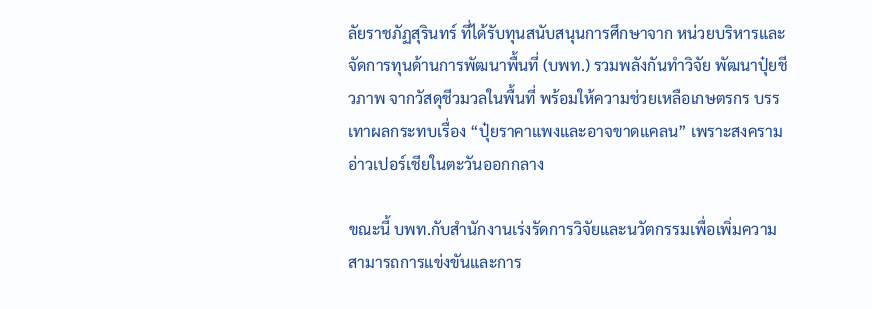ลัยราชภัฏสุรินทร์ ที่ได้รับทุนสนับสนุนการศึกษาจาก หน่วยบริหารและจัดการทุนด้านการพัฒนาพื้นที่ (บพท.) รวมพลังกันทำวิจัย พัฒนาปุ๋ยชีวภาพ จากวัสดุชีวมวลในพื้นที่ พร้อมให้ความช่วยเหลือเกษตรกร บรรเทาผลกระทบเรื่อง “ปุ๋ยราคาแพงและอาจขาดแคลน” เพราะสงครามอ่าวเปอร์เชียในตะวันออกกลาง

ขณะนี้ บพท.กับสำนักงานเร่งรัดการวิจัยและนวัตกรรมเพื่อเพิ่มความสามารถการแข่งขันและการ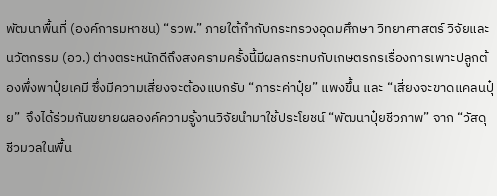พัฒนาพื้นที่ (องค์การมหาชน) “รวพ.” ภายใต้กำกับกระทรวงอุดมศึกษา วิทยาศาสตร์ วิจัยและนวัตกรรม (อว.) ต่างตระหนักดีถึงสงครามครั้งนี้มีผลกระทบกับเกษตรกรเรื่องการเพาะปลูกต้องพึ่งพาปุ๋ยเคมี ซึ่งมีความเสี่ยงจะต้องแบกรับ “ภาระค่าปุ๋ย” แพงขึ้น และ “เสี่ยงจะขาดแคลนปุ๋ย”  จึงได้ร่วมกันขยายผลองค์ความรู้งานวิจัยนำมาใช้ประโยชน์ “พัฒนาปุ๋ยชีวภาพ” จาก “วัสดุชีวมวลในพื้น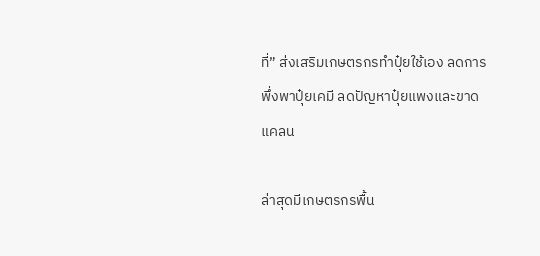ที่” ส่งเสริมเกษตรกรทำปุ๋ยใช้เอง ลดการพึ่งพาปุ๋ยเคมี ลดปัญหาปุ๋ยแพงและขาดแคลน

ล่าสุดมีเกษตรกรพื้น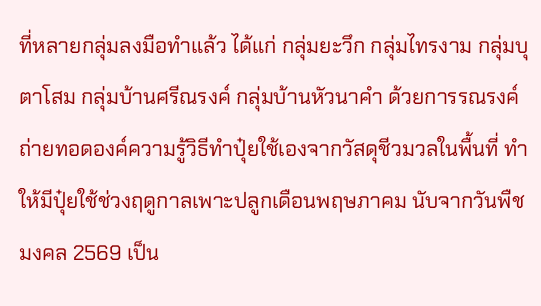ที่หลายกลุ่มลงมือทำแล้ว ได้แก่ กลุ่มยะวึก กลุ่มไทรงาม กลุ่มบุตาโสม กลุ่มบ้านศรีณรงค์ กลุ่มบ้านหัวนาคำ ด้วยการรณรงค์ถ่ายทอดองค์ความรู้วิธีทำปุ๋ยใช้เองจากวัสดุชีวมวลในพื้นที่ ทำให้มีปุ๋ยใช้ช่วงฤดูกาลเพาะปลูกเดือนพฤษภาคม นับจากวันพืชมงคล 2569 เป็น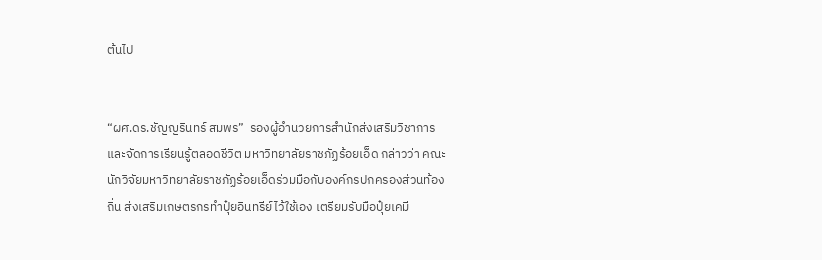ต้นไป


“ผศ.ดร.ชัญญรินทร์ สมพร”  รองผู้อำนวยการสำนักส่งเสริมวิชาการและจัดการเรียนรู้ตลอดชีวิต มหาวิทยาลัยราชภัฏร้อยเอ็ด กล่าวว่า คณะนักวิจัยมหาวิทยาลัยราชภัฏร้อยเอ็ดร่วมมือกับองค์กรปกครองส่วนท้องถิ่น ส่งเสริมเกษตรกรทำปุ๋ยอินทรีย์ไว้ใช้เอง เตรียมรับมือปุ๋ยเคมี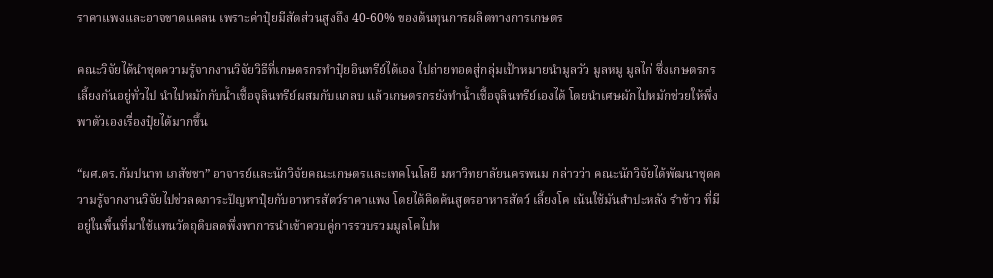ราคาแพงและอาจขาดแคลน เพราะค่าปุ๋ยมีสัดส่วนสูงถึง 40-60% ของต้นทุนการผลิตทางการเกษตร

คณะวิจัยได้นำชุดความรู้จากงานวิจัยวิธีที่เกษตรกรทำปุ๋ยอินทรีย์ได้เอง ไปถ่ายทอดสู่กลุ่มเป้าหมายนำมูลวัว มูลหมู มูลไก่ ซึ่งเกษตรกรเลี้ยงกันอยู่ทั่วไป นำไปหมักกับน้ำเชื้อจุลินทรีย์ผสมกับแกลบ แล้วเกษตรกรยังทำน้ำเชื้อจุลินทรีย์เองได้ โดยนำเศษผักไปหมักช่วยให้พึ่งพาตัวเองเรื่องปุ๋ยได้มากขึ้น

“ผศ.ดร.กัมปนาท เภสัชชา” อาจารย์และนักวิจัยคณะเกษตรและเทคโนโลยี มหาวิทยาลัยนครพนม กล่าวว่า คณะนักวิจัยได้พัฒนาชุดความรู้จากงานวิจัยไปช่วลดภาระปัญหาปุ๋ยกับอาหารสัตว์ราคาแพง โดยได้คิดค้นสูตรอาหารสัตว์ เลี้ยงโค เน้นใช้มันสำปะหลัง รำข้าว ที่มีอยู่ในพื้นที่มาใช้แทนวัตถุดิบลดพึ่งพาการนำเข้าควบคู่การรวบรวมมูลโคไปห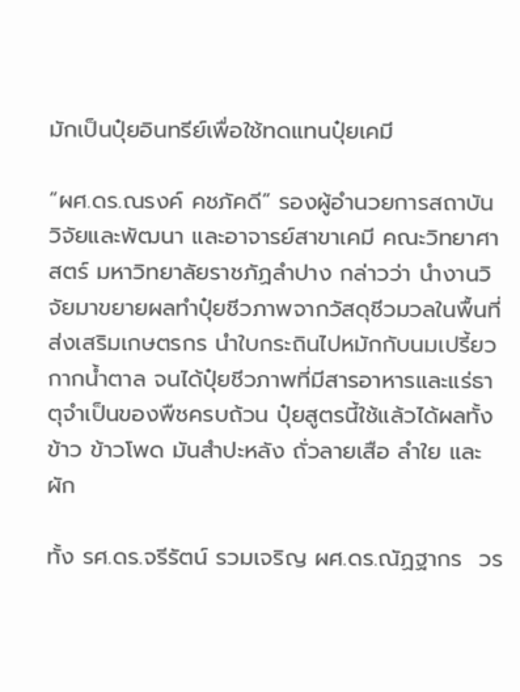มักเป็นปุ๋ยอินทรีย์เพื่อใช้ทดแทนปุ๋ยเคมี

“ผศ.ดร.ณรงค์ คชภัคดี” รองผู้อำนวยการสถาบันวิจัยและพัฒนา และอาจารย์สาขาเคมี คณะวิทยาศาสตร์ มหาวิทยาลัยราชภัฏลำปาง กล่าวว่า นำงานวิจัยมาขยายผลทำปุ๋ยชีวภาพจากวัสดุชีวมวลในพื้นที่ส่งเสริมเกษตรกร นำใบกระถินไปหมักกับนมเปรี้ยว กากน้ำตาล จนได้ปุ๋ยชีวภาพที่มีสารอาหารและแร่ธาตุจำเป็นของพืชครบถ้วน ปุ๋ยสูตรนี้ใช้แล้วได้ผลทั้งข้าว ข้าวโพด มันสำปะหลัง ถั่วลายเสือ ลำใย และผัก

ทั้ง รศ.ดร.จรีรัตน์ รวมเจริญ ผศ.ดร.ณัฏฐากร  วร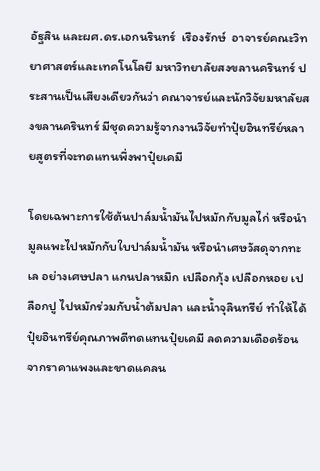อัฐสิน และผศ.ดร.เอกนรินทร์  เรืองรักษ์  อาจารย์คณะวิทยาศาสตร์และเทคโนโลยี มหาวิทยาลัยสงขลานครินทร์ ประสานเป็นเสียงเดียวกันว่า คณาจารย์และนักวิจัยมหาลัยสงขลานครินทร์ มีชุดความรู้จากงานวิจัยทำปุ๋ยอินทรีย์หลายสูตรที่จะทดแทนพึ่งพาปุ๋ยเคมี

โดยเฉพาะการใช้ต้นปาล์มน้ำมันไปหมักกับมูลไก่ หรือนำมูลแพะไปหมักกับใบปาล์มน้ำมัน หรือนำเศษวัสดุจากทะเล อย่างเศษปลา แกนปลาหมึก เปลือกกุ้ง เปลือกหอย เปลือกปู ไปหมักร่วมกับน้ำต้มปลา และน้ำจุลินทรีย์ ทำให้ได้ปุ๋ยอินทรีย์คุณภาพดีทดแทนปุ๋ยเคมี ลดความเดือดร้อนจากราคาแพงและขาดแคลน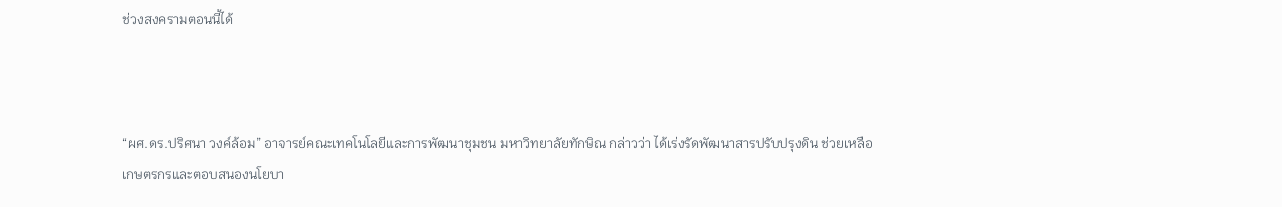ช่วงสงครามตอนนี้ได้



“ผศ.ดร.ปริศนา วงค์ล้อม” อาจารย์คณะเทคโนโลยีและการพัฒนาชุมชน มหาวิทยาลัยทักษิณ กล่าวว่า ได้เร่งรัดพัฒนาสารปรับปรุงดิน ช่วยเหลือเกษตรกรและตอบสนองนโยบา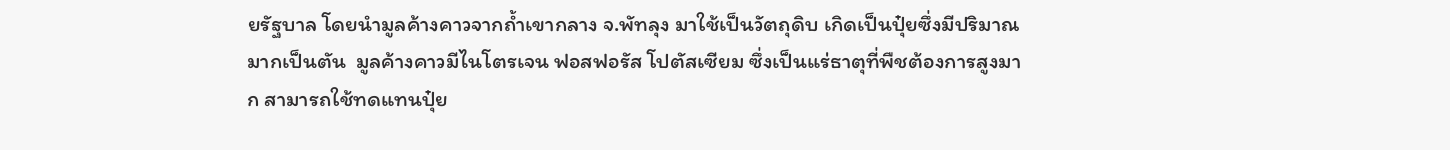ยรัฐบาล โดยนำมูลค้างคาวจากถ้ำเขากลาง จ.พัทลุง มาใช้เป็นวัตถุดิบ เกิดเป็นปุ๋ยซึ่งมีปริมาณมากเป็นตัน  มูลค้างคาวมีไนโตรเจน ฟอสฟอรัส โปตัสเซียม ซึ่งเป็นแร่ธาตุที่พืชต้องการสูงมาก สามารถใช้ทดแทนปุ๋ย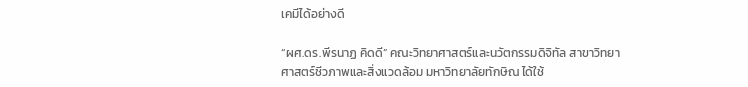เคมีได้อย่างดี

“ผศ.ดร.พีรนาฏ คิดดี” คณะวิทยาศาสตร์และนวัตกรรมดิจิทัล สาขาวิทยาศาสตร์ชีวภาพและสิ่งแวดล้อม มหาวิทยาลัยทักษิณ ได้ใช้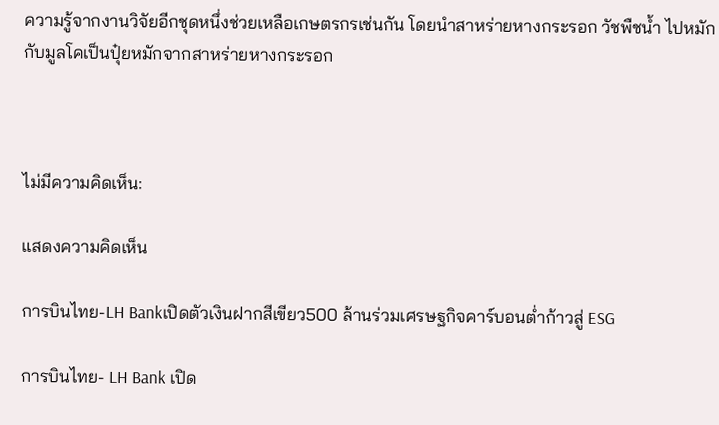ความรู้จากงานวิจัยอีกชุดหนึ่งช่วยเหลือเกษตรกรเช่นกัน โดยนำสาหร่ายหางกระรอก วัชพืชน้ำ ไปหมักกับมูลโคเป็นปุ๋ยหมักจากสาหร่ายหางกระรอก



ไม่มีความคิดเห็น:

แสดงความคิดเห็น

การบินไทย-LH Bankเปิดตัวเงินฝากสีเขียว500 ล้านร่วมเศรษฐกิจคาร์บอนต่ำก้าวสู่ ESG

การบินไทย- LH Bank เปิด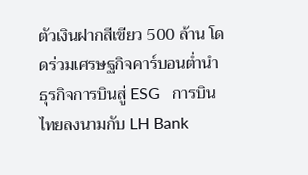ตัวเงินฝากสีเขียว 500 ล้าน โดดร่วมเศรษฐกิจคาร์บอนต่ำนำธุรกิจการบินสู่ ESG   การบินไทยลงนามกับ LH Bank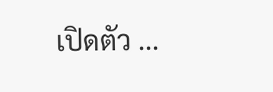เปิดตัว ...